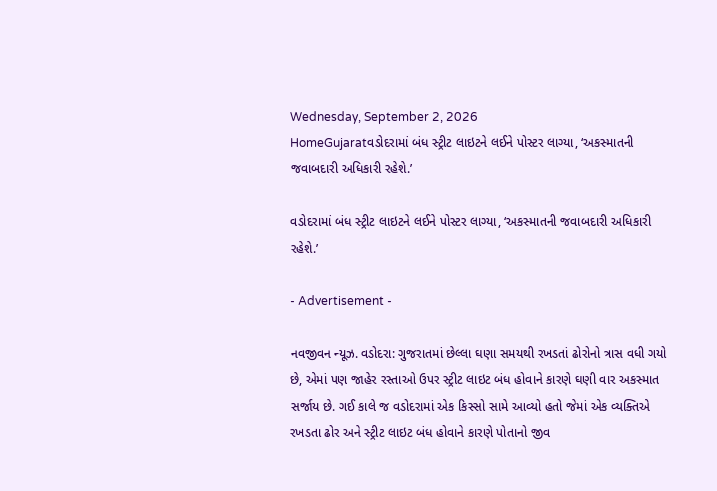Wednesday, September 2, 2026
HomeGujaratવડોદરામાં બંધ સ્ટ્રીટ લાઇટને લઈને પોસ્ટર લાગ્યા, ‘અકસ્માતની જવાબદારી અધિકારી રહેશે.’

વડોદરામાં બંધ સ્ટ્રીટ લાઇટને લઈને પોસ્ટર લાગ્યા, ‘અકસ્માતની જવાબદારી અધિકારી રહેશે.’

- Advertisement -

નવજીવન ન્યૂઝ. વડોદરા: ગુજરાતમાં છેલ્લા ઘણા સમયથી રખડતાં ઢોરોનો ત્રાસ વધી ગયો છે, એમાં પણ જાહેર રસ્તાઓ ઉપર સ્ટ્રીટ લાઇટ બંધ હોવાને કારણે ઘણી વાર અકસ્માત સર્જાય છે. ગઈ કાલે જ વડોદરામાં એક કિસ્સો સામે આવ્યો હતો જેમાં એક વ્યક્તિએ રખડતા ઢોર અને સ્ટ્રીટ લાઇટ બંધ હોવાને કારણે પોતાનો જીવ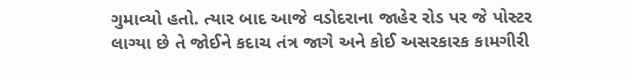ગુમાવ્યો હતો. ત્યાર બાદ આજે વડોદરાના જાહેર રોડ પર જે પોસ્ટર લાગ્યા છે તે જોઈને કદાચ તંત્ર જાગે અને કોઈ અસરકારક કામગીરી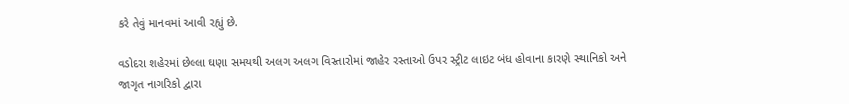કરે તેવું માનવમાં આવી રહ્યું છે.

વડોદરા શહેરમાં છેલ્લા ઘણા સમયથી અલગ અલગ વિસ્તારોમાં જાહેર રસ્તાઓ ઉપર સ્ટ્રીટ લાઇટ બંધ હોવાના કારણે સ્થાનિકો અને જાગૃત નાગરિકો દ્વારા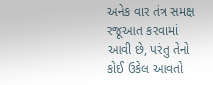અનેક વાર તંત્ર સમક્ષ રજૂઆત કરવામાં આવી છે, પરંતુ તેનો કોઈ ઉકેલ આવતો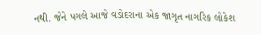નથી. જેને પગલે આજે વડોદરાના એક જાગૃત નાગરિક લોકેશ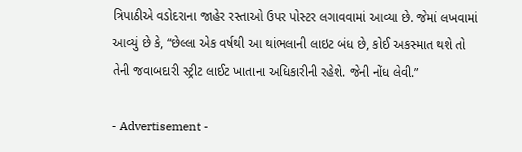ત્રિપાઠીએ વડોદરાના જાહેર રસ્તાઓ ઉપર પોસ્ટર લગાવવામાં આવ્યા છે. જેમાં લખવામાં આવ્યું છે કે, “છેલ્લા એક વર્ષથી આ થાંભલાની લાઇટ બંધ છે, કોઈ અકસ્માત થશે તો તેની જવાબદારી સ્ટ્રીટ લાઈટ ખાતાના અધિકારીની રહેશે. જેની નોંધ લેવી.”

- Advertisement -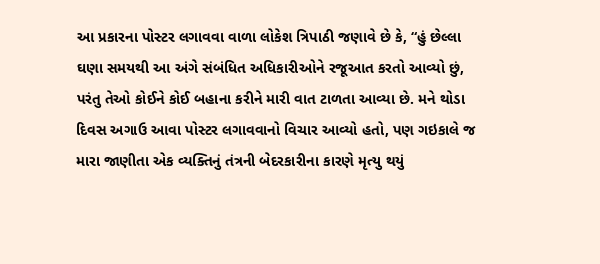આ પ્રકારના પોસ્ટર લગાવવા વાળા લોકેશ ત્રિપાઠી જણાવે છે કે, “હું છેલ્લા ઘણા સમયથી આ અંગે સંબંધિત અધિકારીઓને રજૂઆત કરતો આવ્યો છું, પરંતુ તેઓ કોઈને કોઈ બહાના કરીને મારી વાત ટાળતા આવ્યા છે. મને થોડા દિવસ અગાઉ આવા પોસ્ટર લગાવવાનો વિચાર આવ્યો હતો, પણ ગઇકાલે જ મારા જાણીતા એક વ્યક્તિનું તંત્રની બેદરકારીના કારણે મૃત્યુ થયું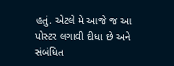હતું. એટલે મે આજે જ આ પોસ્ટર લગાવી દીધા છે અને સંબંધિત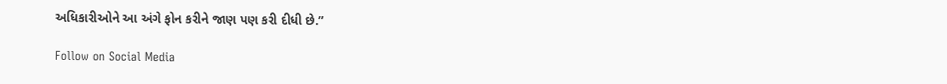અધિકારીઓને આ અંગે ફોન કરીને જાણ પણ કરી દીધી છે.”

Follow on Social Media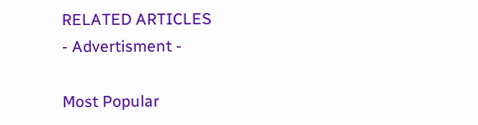RELATED ARTICLES
- Advertisment -

Most Popular